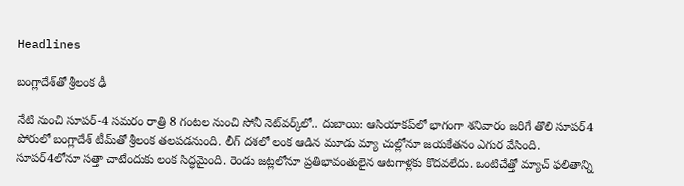Headlines

బంగ్లాదేశ్‌తో శ్రీలంక ఢీ

నేటి నుంచి సూపర్-4 సమరం రాత్రి 8 గంటల నుంచి సోనీ నెట్‌వర్క్‌లో.. దుబాయి: ఆసియాకప్‌లో భాగంగా శనివారం జరిగే తొలి సూపర్4 పోరులో బంగ్లాదేశ్ టీమ్‌తో శ్రీలంక తలపడనుంది. లీగ్ దశలో లంక ఆడిన మూడు మ్యా చుల్లోనూ జయకేతనం ఎగుర వేసింది. సూపర్4లోనూ సత్తా చాటేందుకు లంక సిద్ధమైంది. రెండు జట్లలోనూ ప్రతిభావంతులైన ఆటగాళ్లకు కొదవలేదు. ఒంటిచేత్తో మ్యాచ్ ఫలితాన్ని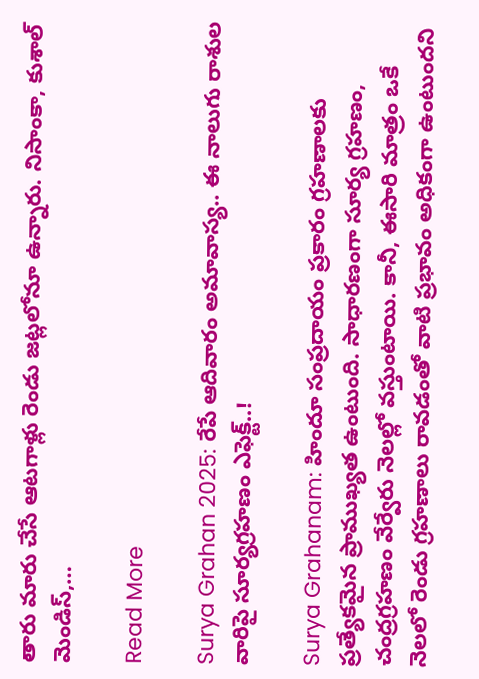తారు మారు చేసే ఆటగాళ్లు రెండు జట్లలోనూ ఉన్నారు. నిసాంకా, కుశాల్ మెండిస్,…

Read More

Surya Grahan 2025: రేపే ఆదివారం అమావాస్య.. ఈ నాలుగు రాశుల వారిపై సూర్యగ్రహణం ఎఫెక్ట్..!

Surya Grahanam: హిందూ సంప్రదాయం ప్రకారం గ్రహణాలకు ప్రత్యేకమైన ప్రాముఖ్యత ఉంటుంది. సాధారణంగా సూర్య గ్రహణం, చంద్రగ్రహణం వేర్వేరు నెలల్లో వస్తుంటాయి. కానీ, ఈసారి మాత్రం ఒకే నెలలో రెండు గ్రహణాలు రావడంతో వాటి ప్రభావం అధికంగా ఉంటుందని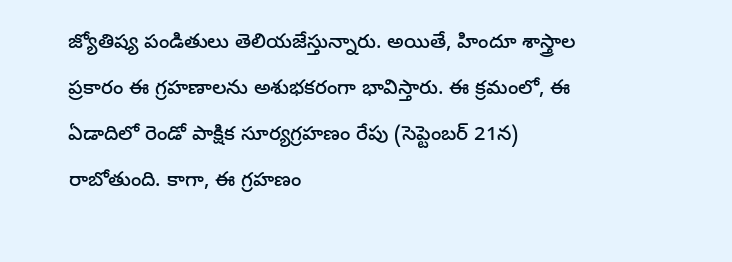జ్యోతిష్య పండితులు తెలియజేస్తున్నారు. అయితే, హిందూ శాస్త్రాల ప్రకారం ఈ గ్రహణాలను అశుభకరంగా భావిస్తారు. ఈ క్రమంలో, ఈ ఏడాదిలో రెండో పాక్షిక సూర్యగ్రహణం రేపు (సెప్టెంబర్ 21న) రాబోతుంది. కాగా, ఈ గ్రహణం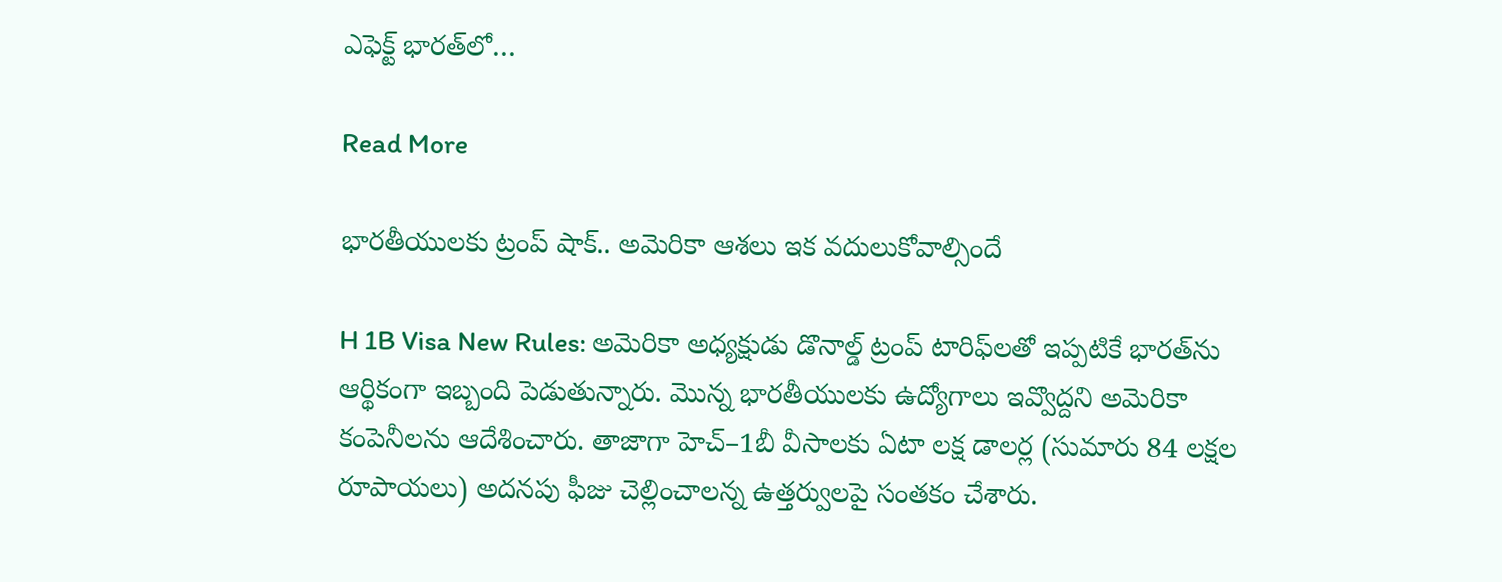ఎఫెక్ట్ భారత్‌లో…

Read More

భారతీయులకు ట్రంప్‌ షాక్‌.. అమెరికా ఆశలు ఇక వదులుకోవాల్సిందే

H 1B Visa New Rules: అమెరికా అధ్యక్షుడు డొనాల్డ్‌ ట్రంప్‌ టారిఫ్‌లతో ఇప్పటికే భారత్‌ను ఆర్థికంగా ఇబ్బంది పెడుతున్నారు. మొన్న భారతీయులకు ఉద్యోగాలు ఇవ్వొద్దని అమెరికా కంపెనీలను ఆదేశించారు. తాజాగా హెచ్‌–1బీ వీసాలకు ఏటా లక్ష డాలర్ల (సుమారు 84 లక్షల రూపాయలు) అదనపు ఫీజు చెల్లించాలన్న ఉత్తర్వులపై సంతకం చేశారు.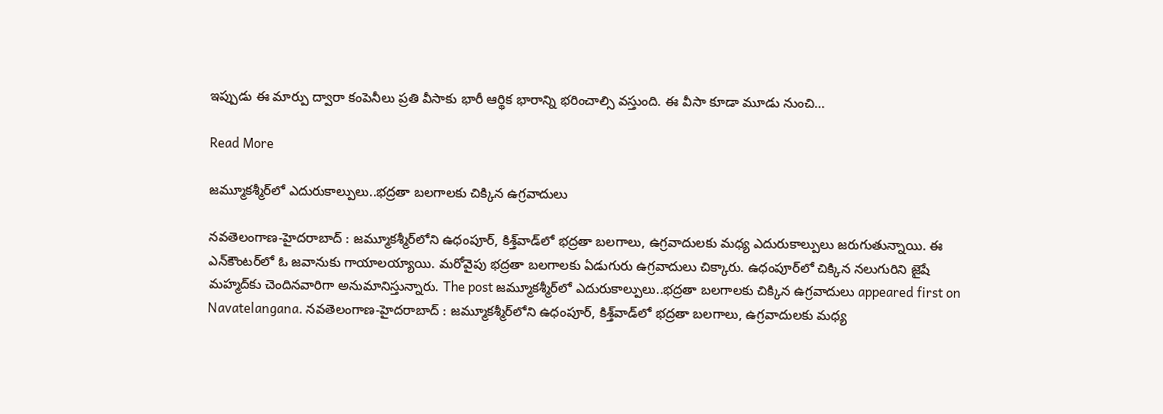ఇప్పుడు ఈ మార్పు ద్వారా కంపెనీలు ప్రతి వీసాకు భారీ ఆర్థిక భారాన్ని భరించాల్సి వస్తుంది. ఈ వీసా కూడా మూడు నుంచి…

Read More

జమ్మూకశ్మీర్‌లో ఎదురుకాల్పులు..భద్రతా బలగాలకు చిక్కిన ఉగ్రవాదులు

న‌వ‌తెలంగాణ‌-హైద‌రాబాద్ : జమ్మూకశ్మీర్‌లోని ఉధంపూర్‌, కిశ్త్‌వాడ్‌లో భద్రతా బలగాలు, ఉగ్రవాదులకు మధ్య ఎదురుకాల్పులు జరుగుతున్నాయి. ఈ ఎన్‌కౌంటర్‌లో ఓ జవానుకు గాయాలయ్యాయి. మరోవైపు భద్రతా బలగాలకు ఏడుగురు ఉగ్రవాదులు చిక్కారు. ఉధంపూర్‌లో చిక్కిన నలుగురిని జైషే మహ్మద్‌కు చెందినవారిగా అనుమానిస్తున్నారు. The post జమ్మూకశ్మీర్‌లో ఎదురుకాల్పులు..భద్రతా బలగాలకు చిక్కిన ఉగ్రవాదులు appeared first on Navatelangana. న‌వ‌తెలంగాణ‌-హైద‌రాబాద్ : జమ్మూకశ్మీర్‌లోని ఉధంపూర్‌, కిశ్త్‌వాడ్‌లో భద్రతా బలగాలు, ఉగ్రవాదులకు మధ్య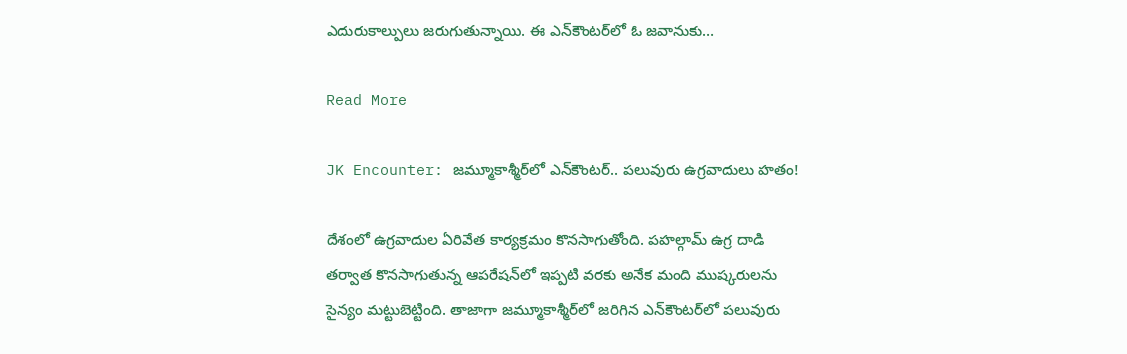ఎదురుకాల్పులు జరుగుతున్నాయి. ఈ ఎన్‌కౌంటర్‌లో ఓ జవానుకు…

Read More

JK Encounter: జమ్మూకాశ్మీర్‌లో ఎన్‌కౌంటర్.. పలువురు ఉగ్రవాదులు హతం!

దేశంలో ఉగ్రవాదుల ఏరివేత కార్యక్రమం కొనసాగుతోంది. పహల్గామ్ ఉగ్ర దాడి తర్వాత కొనసాగుతున్న ఆపరేషన్‌లో ఇప్పటి వరకు అనేక మంది ముష్కరులను సైన్యం మట్టుబెట్టింది. తాజాగా జమ్మూకాశ్మీర్‌లో జరిగిన ఎన్‌కౌంటర్‌లో పలువురు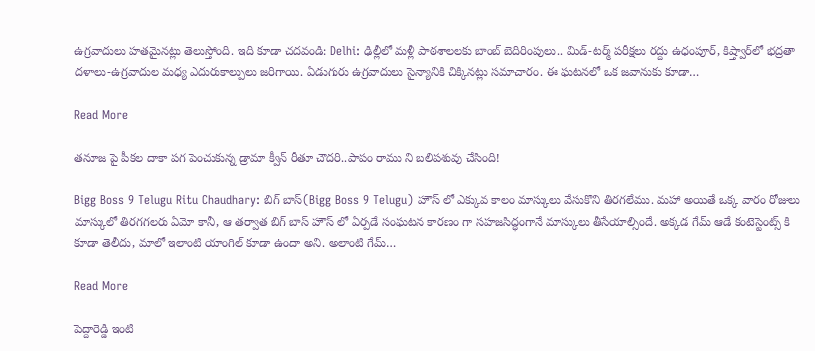ఉగ్రవాదులు హతమైనట్లు తెలుస్తోంది. ఇది కూడా చదవండి: Delhi: ఢిల్లీలో మళ్లీ పాఠశాలలకు బాంబ్ బెదిరింపులు.. మిడ్-టర్మ్ పరీక్షలు రద్దు ఉధంపూర్, కిష్త్వార్‌లో భద్రతా దళాలు-ఉగ్రవాదుల మధ్య ఎదురుకాల్పులు జరిగాయి. ఏడుగురు ఉగ్రవాదులు సైన్యానికి చిక్కినట్లు సమాచారం. ఈ ఘటనలో ఒక జవానుకు కూడా…

Read More

తనూజ పై పీకల దాకా పగ పెంచుకున్న డ్రామా క్వీన్ రీతూ చౌదరి..పాపం రాము ని బలిపశువు చేసింది!

Bigg Boss 9 Telugu Ritu Chaudhary: బిగ్ బాస్(Bigg Boss 9 Telugu) హౌస్ లో ఎక్కువ కాలం మాస్కులు వేసుకొని తిరగలేము. మహా అయితే ఒక్క వారం రోజులు మాస్కులో తిరగగలరు ఏమో కానీ, ఆ తర్వాత బిగ్ బాస్ హౌస్ లో ఏర్పడే సంఘటన కారణం గా సహజసిద్ధంగానే మాస్కులు తీసేయాల్సిందే. అక్కడ గేమ్ ఆడే కంటెస్టెంట్స్ కి కూడా తెలీదు, మాలో ఇలాంటి యాంగిల్ కూడా ఉందా అని. అలాంటి గేమ్…

Read More

పెద్దారెడ్డి ఇంటి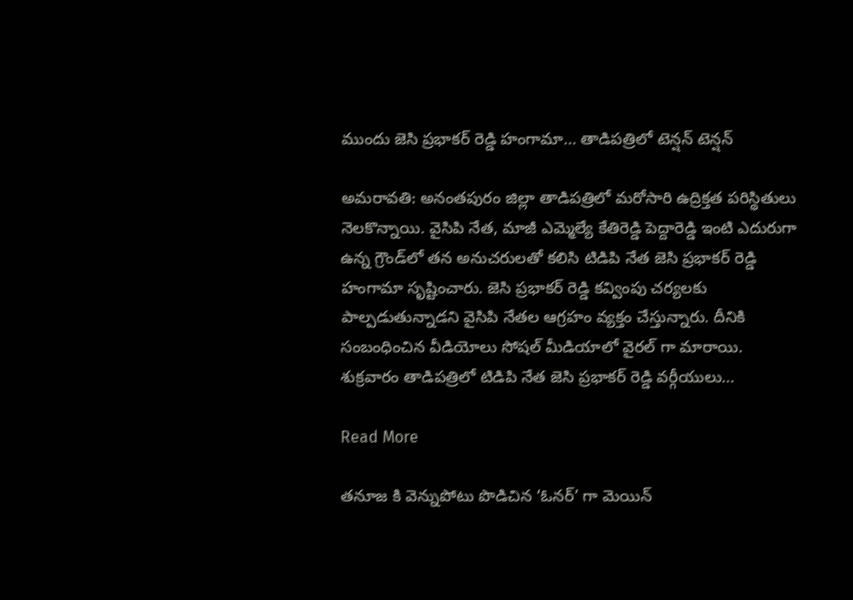ముందు జెసి ప్రభాకర్ రెడ్డి హంగామా… తాడిపత్రిలో టెన్షన్ టెన్షన్

అమరావతి: అనంతపురం జిల్లా తాడిపత్రిలో మరోసారి ఉద్రిక్తత పరిస్థితులు నెలకొన్నాయి. వైసిపి నేత, మాజీ ఎమ్మెల్యే కేతిరెడ్డి పెద్దారెడ్డి ఇంటి ఎదురుగా ఉన్న గ్రౌండ్‌లో తన అనుచరులతో కలిసి టిడిపి నేత జెసి ప్రభాకర్ రెడ్డి హంగామా సృష్టించారు. జెసి ప్రభాకర్ రెడ్డి కవ్వింపు చర్యలకు పాల్పడుతున్నాడని వైసిపి నేతల ఆగ్రహం వ్యక్తం చేస్తున్నారు. దీనికి సంబంధించిన వీడియోలు సోషల్ మీడియాలో వైరల్ గా మారాయి. శుక్రవారం తాడిపత్రిలో టిడిపి నేత జెసి ప్రభాకర్ రెడ్డి వర్గీయులు…

Read More

తనూజ కి వెన్నుపోటు పొడిచిన ‘ఓనర్’ గా మెయిన్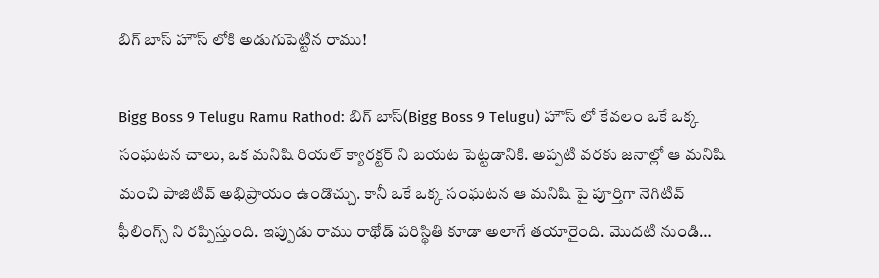బిగ్ బాస్ హౌస్ లోకి అడుగుపెట్టిన రాము!

Bigg Boss 9 Telugu Ramu Rathod: బిగ్ బాస్(Bigg Boss 9 Telugu) హౌస్ లో కేవలం ఒకే ఒక్క సంఘటన చాలు, ఒక మనిషి రియల్ క్యారక్టర్ ని బయట పెట్టడానికి. అప్పటి వరకు జనాల్లో ఆ మనిషి మంచి పాజిటివ్ అభిప్రాయం ఉండొచ్చు. కానీ ఒకే ఒక్క సంఘటన ఆ మనిషి పై పూర్తిగా నెగిటివ్ ఫీలింగ్స్ ని రప్పిస్తుంది. ఇప్పుడు రాము రాథోడ్ పరిస్థితి కూడా అలాగే తయారైంది. మొదటి నుండి…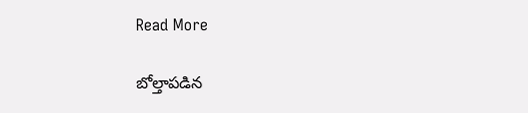Read More

బోల్తాపడిన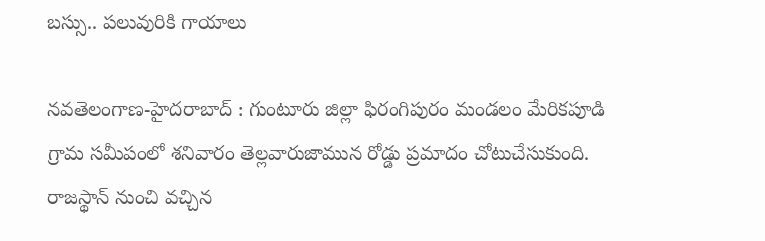బస్సు.. పలువురికి గాయాలు

న‌వ‌తెలంగాణ‌-హైద‌రాబాద్ : గుంటూరు జిల్లా ఫిరంగిపురం మండలం మేరికపూడి గ్రామ సమీపంలో శనివారం తెల్లవారుజామున రోడ్డు ప్రమాదం చోటుచేసుకుంది. రాజస్థాన్‌ నుంచి వచ్చిన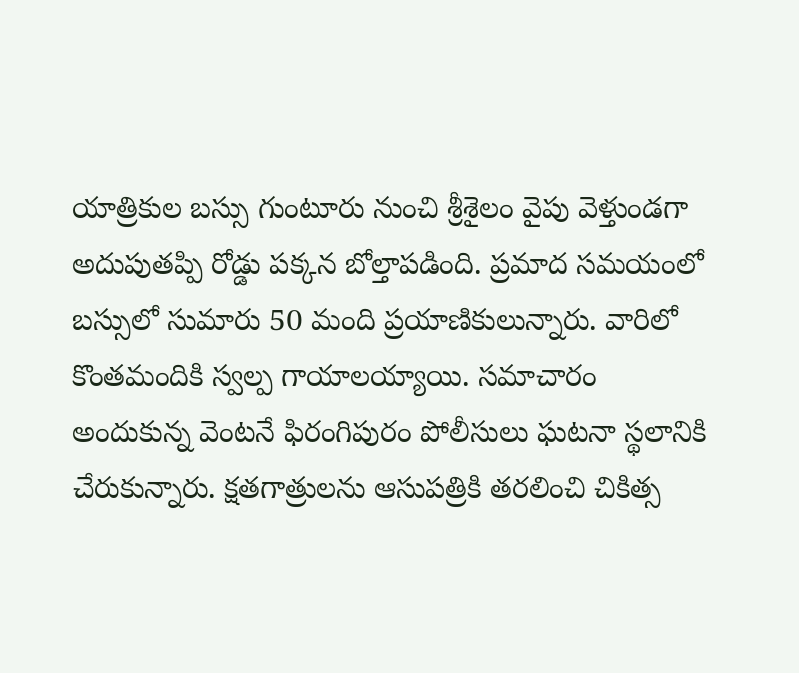యాత్రికుల బస్సు గుంటూరు నుంచి శ్రీశైలం వైపు వెళ్తుండగా అదుపుతప్పి రోడ్డు పక్కన బోల్తాపడింది. ప్రమాద సమయంలో బస్సులో సుమారు 50 మంది ప్రయాణికులున్నారు. వారిలో కొంతమందికి స్వల్ప గాయాలయ్యాయి. సమాచారం అందుకున్న వెంటనే ఫిరంగిపురం పోలీసులు ఘటనా స్థలానికి చేరుకున్నారు. క్షతగాత్రులను ఆసుపత్రికి తరలించి చికిత్స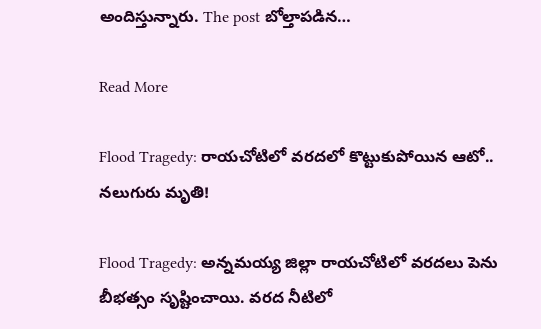అందిస్తున్నారు. The post బోల్తాపడిన…

Read More

Flood Tragedy: రాయచోటిలో వరదలో కొట్టుకుపోయిన ఆటో.. నలుగురు మృతి!

Flood Tragedy: అన్నమయ్య జిల్లా రాయచోటిలో వరదలు పెను బీభత్సం సృష్టించాయి. వరద నీటిలో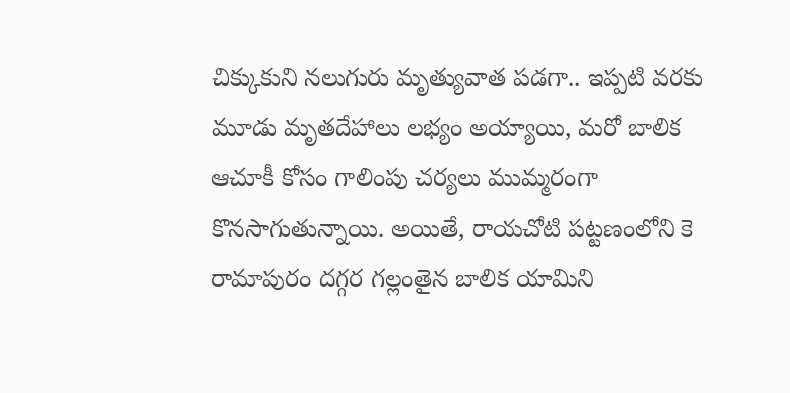చిక్కుకుని నలుగురు మృత్యువాత పడగా.. ఇప్పటి వరకు మూడు మృతదేహాలు లభ్యం అయ్యాయి, మరో బాలిక ఆచూకీ కోసం గాలింపు చర్యలు ముమ్మరంగా కొనసాగుతున్నాయి. అయితే, రాయచోటి పట్టణంలోని కె రామాపురం దగ్గర గల్లంతైన బాలిక యామిని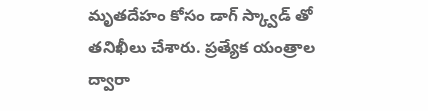మృతదేహం కోసం డాగ్ స్క్వాడ్ తో తనిఖీలు చేశారు. ప్రత్యేక యంత్రాల ద్వారా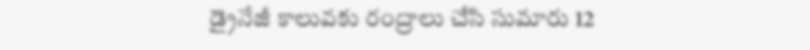డ్రైనేజీ కాలువకు రంద్రాలు చేసి సుమారు 12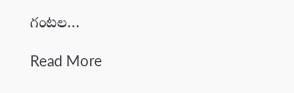గంటల…

Read More